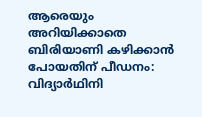ആരെയും അറിയിക്കാതെ ബിരിയാണി കഴിക്കാൻ പോയതിന് പീഡനം: വിദ്യാർഥിനി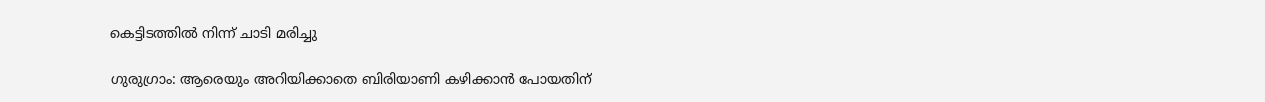കെട്ടിടത്തിൽ നിന്ന് ചാടി മരിച്ചു

ഗുരുഗ്രാം: ആരെയും അറിയിക്കാതെ ബിരിയാണി കഴിക്കാൻ പോയതിന്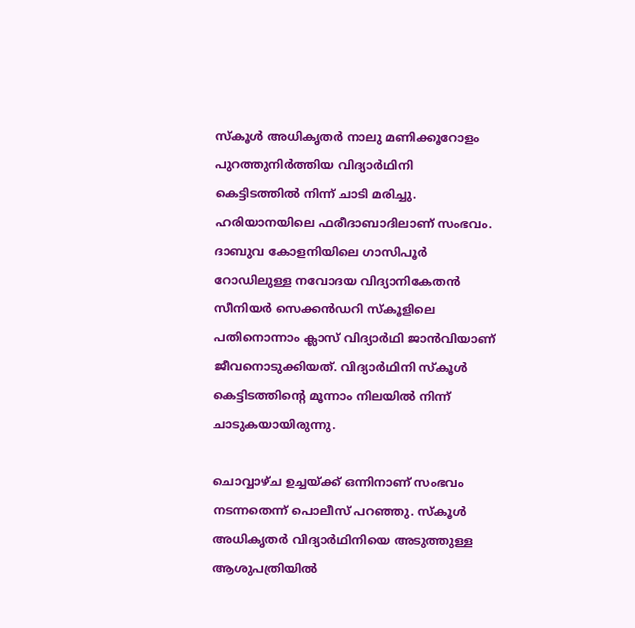സ്കൂൾ അധികൃതർ നാലു മണിക്കൂറോളം പുറത്തുനിർത്തിയ വിദ്യാർഥിനി കെട്ടിടത്തിൽ നിന്ന് ചാടി മരിച്ചു. ഹരിയാനയിലെ ഫരീദാബാദിലാണ് സംഭവം. ദാബുവ കോളനിയിലെ ഗാസിപൂർ റോഡിലുള്ള നവോദയ വിദ്യാനികേതൻ സീനിയർ സെക്കൻഡറി സ്കൂളിലെ പതിനൊന്നാം ക്ലാസ് വിദ്യാർഥി ജാൻവിയാണ് ജീവനൊടുക്കിയത്. വിദ്യാർഥിനി സ്കൂൾ കെട്ടിടത്തിന്റെ മൂന്നാം നിലയിൽ നിന്ന് ചാടുകയായിരുന്നു.

ചൊവ്വാഴ്ച ഉച്ചയ്ക്ക് ഒന്നിനാണ് സംഭവം നടന്നതെന്ന് പൊലീസ് പറഞ്ഞു. സ്കൂൾ അധികൃതർ വിദ്യാർഥിനിയെ അടുത്തുള്ള ആശുപത്രിയിൽ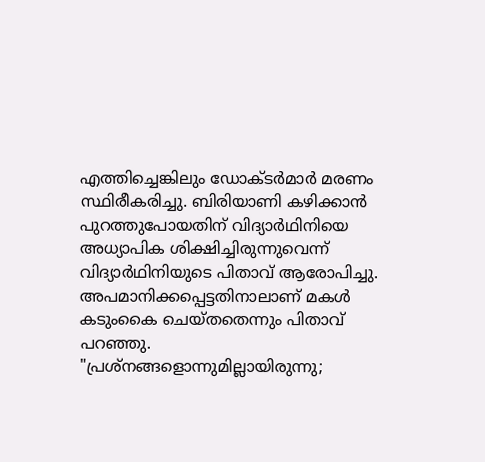എത്തിച്ചെങ്കിലും ഡോക്ടർമാർ മരണം സ്ഥിരീകരിച്ചു. ബിരിയാണി കഴിക്കാൻ പുറത്തുപോയതിന് വിദ്യാർഥിനിയെ അധ്യാപിക ശിക്ഷിച്ചിരുന്നുവെന്ന് വിദ്യാർഥിനിയുടെ പിതാവ് ആരോപിച്ചു. അപമാനിക്കപ്പെട്ടതിനാലാണ് മകൾ കടുംകൈ ചെയ്തതെന്നും പിതാവ് പറഞ്ഞു. "പ്രശ്നങ്ങളൊന്നുമില്ലായിരുന്നു;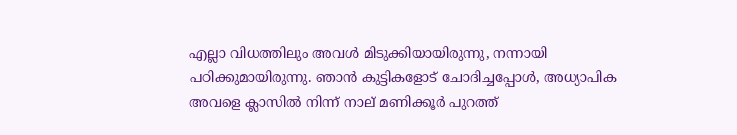എല്ലാ വിധത്തിലും അവൾ മിടുക്കിയായിരുന്നു, നന്നായി പഠിക്കുമായിരുന്നു. ഞാൻ കുട്ടികളോട് ചോദിച്ചപ്പോൾ, അധ്യാപിക അവളെ ക്ലാസിൽ നിന്ന് നാല് മണിക്കൂർ പുറത്ത്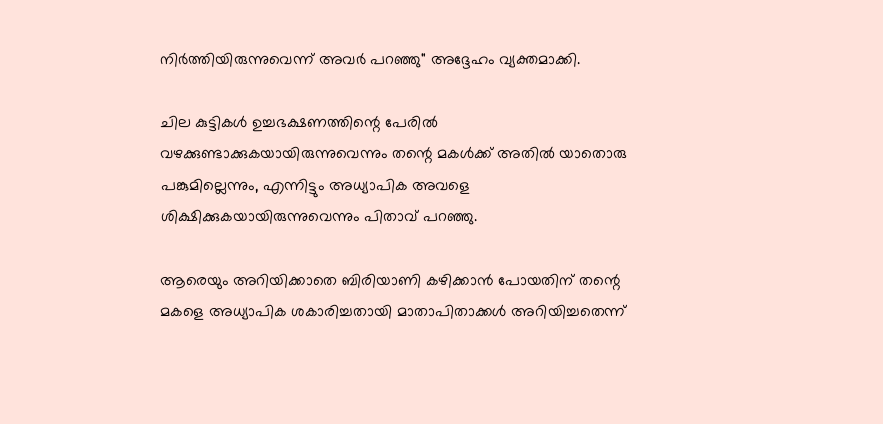നിർത്തിയിരുന്നുവെന്ന് അവർ പറഞ്ഞു" അദ്ദേഹം വ്യക്തമാക്കി.

ചില കുട്ടികൾ ഉച്ചഭക്ഷണത്തിന്റെ പേരിൽ വഴക്കുണ്ടാക്കുകയായിരുന്നുവെന്നും തന്റെ മകൾക്ക് അതിൽ യാതൊരു പങ്കുമില്ലെന്നും, എന്നിട്ടും അധ്യാപിക അവളെ ശിക്ഷിക്കുകയായിരുന്നുവെന്നും പിതാവ് പറഞ്ഞു.

ആരെയും അറിയിക്കാതെ ബിരിയാണി കഴിക്കാൻ പോയതിന് തന്റെ മകളെ അധ്യാപിക ശകാരിച്ചതായി മാതാപിതാക്കൾ അറിയിച്ചതെന്ന്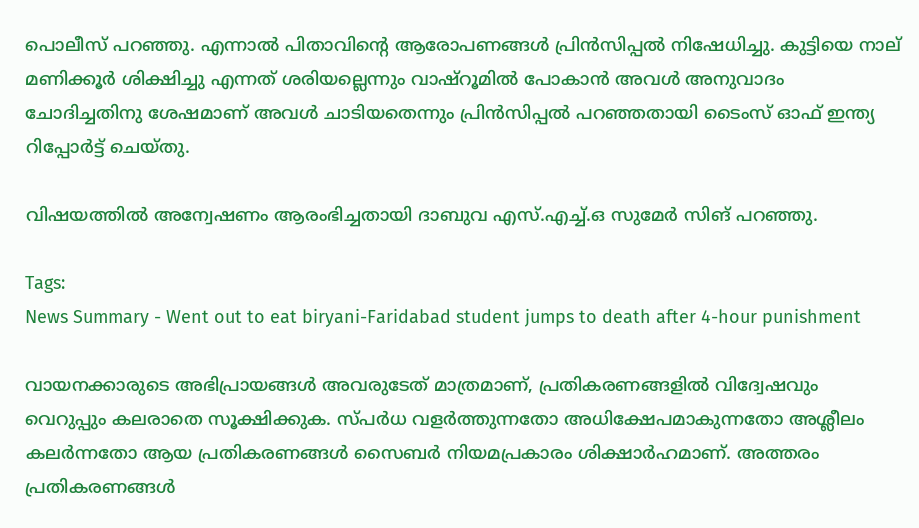പൊലീസ് പറഞ്ഞു. എന്നാൽ പിതാവിന്റെ ആരോപണങ്ങൾ പ്രിൻസിപ്പൽ നിഷേധിച്ചു. കുട്ടിയെ നാല് മണിക്കൂർ ശിക്ഷിച്ചു എന്നത് ശരിയല്ലെന്നും വാഷ്റൂമിൽ പോകാൻ അവൾ അനുവാദം ചോദിച്ചതിനു ശേഷമാണ് അവൾ ചാടിയതെന്നും പ്രിൻസിപ്പൽ പറഞ്ഞതായി ടൈംസ് ഓഫ് ഇന്ത്യ റിപ്പോർട്ട് ചെയ്തു.

വിഷയത്തിൽ അന്വേഷണം ആരംഭിച്ചതായി ദാബുവ എസ്.എച്ച്.ഒ സുമേർ സിങ് പറഞ്ഞു.

Tags:
News Summary - Went out to eat biryani-Faridabad student jumps to death after 4-hour punishment

വായനക്കാരുടെ അഭിപ്രായങ്ങള്‍ അവരുടേത് മാത്രമാണ്, പ്രതികരണങ്ങളിൽ വിദ്വേഷവും വെറുപ്പും കലരാതെ സൂക്ഷിക്കുക. സ്പർധ വളർത്തുന്നതോ അധിക്ഷേപമാകുന്നതോ അശ്ലീലം കലർന്നതോ ആയ പ്രതികരണങ്ങൾ സൈബർ നിയമപ്രകാരം ശിക്ഷാർഹമാണ്. അത്തരം പ്രതികരണങ്ങൾ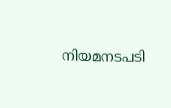നിയമനടപടി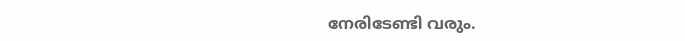നേരിടേണ്ടി വരും.